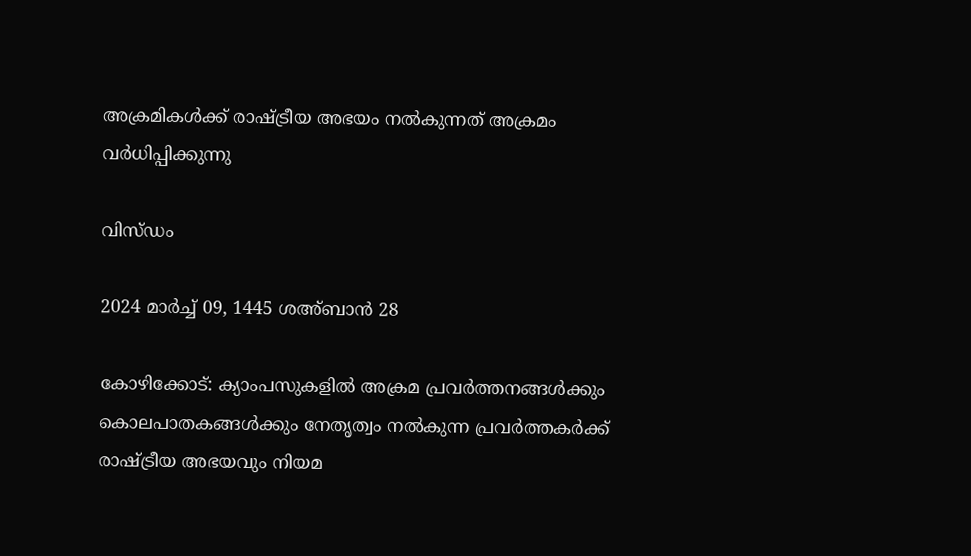അക്രമികൾക്ക് രാഷ്ട്രീയ അഭയം നൽകുന്നത് അക്രമം വർധിപ്പിക്കുന്നു

വിസ്ഡം

2024 മാർച്ച് 09, 1445 ശഅ്ബാൻ 28

കോഴിക്കോട്: ക്യാംപസുകളിൽ അക്രമ പ്രവർത്തനങ്ങൾക്കും കൊലപാതകങ്ങൾക്കും നേതൃത്വം നൽകുന്ന പ്രവർത്തകർക്ക് രാഷ്ട്രീയ അഭയവും നിയമ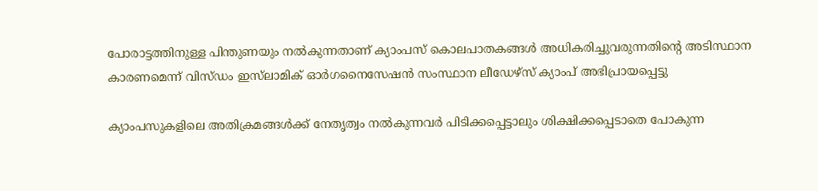പോരാട്ടത്തിനുള്ള പിന്തുണയും നൽകുന്നതാണ് ക്യാംപസ് കൊലപാതകങ്ങൾ അധികരിച്ചുവരുന്നതിന്റെ അടിസ്ഥാന കാരണമെന്ന് വിസ്ഡം ഇസ്‌ലാമിക് ഓർഗനൈസേഷൻ സംസ്ഥാന ലീഡേഴ്‌സ് ക്യാംപ് അഭിപ്രായപ്പെട്ടു

ക്യാംപസുകളിലെ അതിക്രമങ്ങൾക്ക് നേതൃത്വം നൽകുന്നവർ പിടിക്കപ്പെട്ടാലും ശിക്ഷിക്കപ്പെടാതെ പോകുന്ന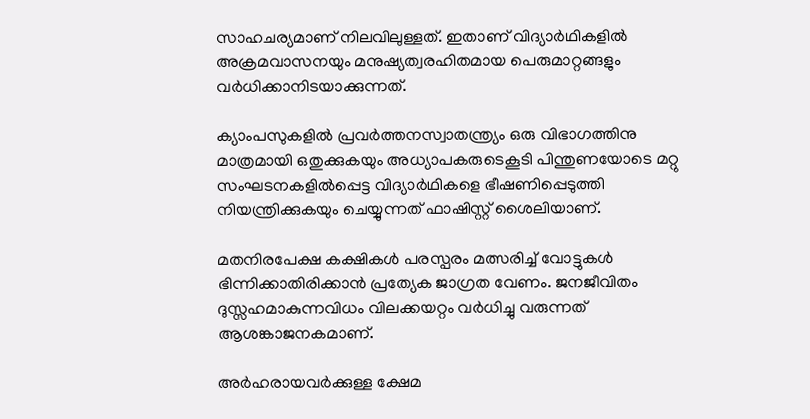സാഹചര്യമാണ് നിലവിലുള്ളത്. ഇതാണ് വിദ്യാർഥികളിൽ അക്രമവാസനയും മനുഷ്യത്വരഹിതമായ പെരുമാറ്റങ്ങളും വർധിക്കാനിടയാക്കുന്നത്.

ക്യാംപസുകളിൽ പ്രവർത്തനസ്വാതന്ത്ര്യം ഒരു വിഭാഗത്തിനു മാത്രമായി ഒതുക്കുകയും അധ്യാപകരുടെകൂടി പിന്തുണയോടെ മറ്റു സംഘടനകളിൽപ്പെട്ട വിദ്യാർഥികളെ ഭീഷണിപ്പെടുത്തി നിയന്ത്രിക്കുകയും ചെയ്യുന്നത് ഫാഷിസ്റ്റ് ശൈലിയാണ്.

മതനിരപേക്ഷ കക്ഷികൾ പരസ്പരം മത്സരിച്ച് വോട്ടുകൾ ഭിന്നിക്കാതിരിക്കാൻ പ്രത്യേക ജാഗ്രത വേണം. ജനജീവിതം ദുസ്സഹമാകുന്നവിധം വിലക്കയറ്റം വർധിച്ചു വരുന്നത് ആശങ്കാജനകമാണ്.

അർഹരായവർക്കുള്ള ക്ഷേമ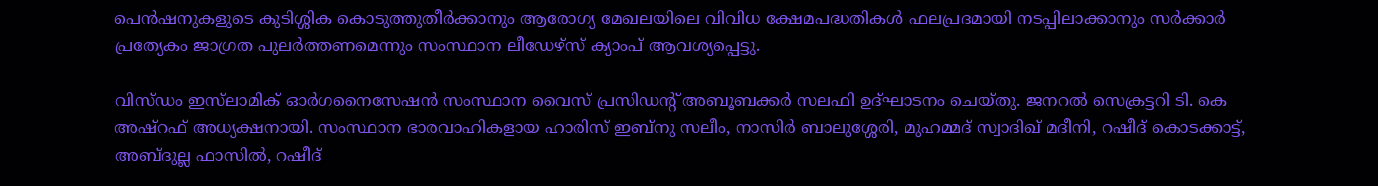പെൻഷനുകളുടെ കുടിശ്ശിക കൊടുത്തുതീർക്കാനും ആരോഗ്യ മേഖലയിലെ വിവിധ ക്ഷേമപദ്ധതികൾ ഫലപ്രദമായി നടപ്പിലാക്കാനും സർക്കാർ പ്രത്യേകം ജാഗ്രത പുലർത്തണമെന്നും സംസ്ഥാന ലീഡേഴ്‌സ് ക്യാംപ് ആവശ്യപ്പെട്ടു.

വിസ്ഡം ഇസ്‌ലാമിക് ഓർഗനൈസേഷൻ സംസ്ഥാന വൈസ് പ്രസിഡന്റ് അബൂബക്കർ സലഫി ഉദ്ഘാടനം ചെയ്തു. ജനറൽ സെക്രട്ടറി ടി. കെ അഷ്‌റഫ് അധ്യക്ഷനായി. സംസ്ഥാന ഭാരവാഹികളായ ഹാരിസ് ഇബ്‌നു സലീം, നാസിർ ബാലുശ്ശേരി, മുഹമ്മദ് സ്വാദിഖ് മദീനി, റഷീദ് കൊടക്കാട്ട്, അബ്ദുല്ല ഫാസിൽ, റഷീദ്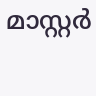മാസ്റ്റർ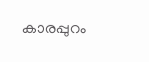കാരപ്പുറം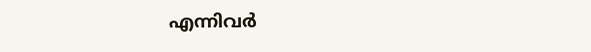എന്നിവർ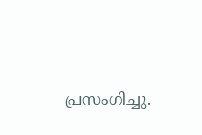പ്രസംഗിച്ചു.